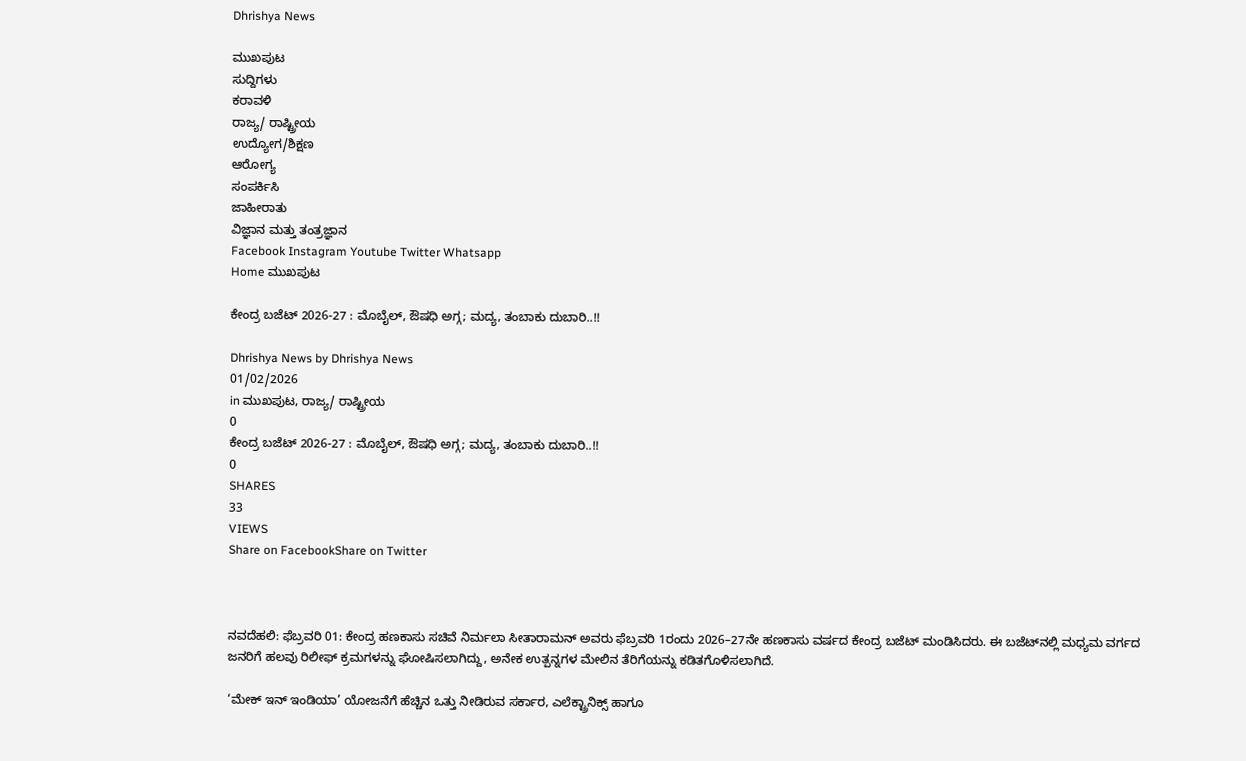Dhrishya News

ಮುಖಪುಟ
ಸುದ್ದಿಗಳು
ಕರಾವಳಿ
ರಾಜ್ಯ/ ರಾಷ್ಟ್ರೀಯ
ಉದ್ಯೋಗ/ಶಿಕ್ಷಣ
ಆರೋಗ್ಯ
ಸಂಪರ್ಕಿಸಿ
ಜಾಹೀರಾತು
ವಿಜ್ಞಾನ ಮತ್ತು ತಂತ್ರಜ್ಞಾನ
Facebook Instagram Youtube Twitter Whatsapp
Home ಮುಖಪುಟ

ಕೇಂದ್ರ ಬಜೆಟ್ 2026-27 : ಮೊಬೈಲ್, ಔಷಧಿ ಅಗ್ಗ; ಮದ್ಯ, ತಂಬಾಕು ದುಬಾರಿ..!!

Dhrishya News by Dhrishya News
01/02/2026
in ಮುಖಪುಟ, ರಾಜ್ಯ/ ರಾಷ್ಟ್ರೀಯ
0
ಕೇಂದ್ರ ಬಜೆಟ್ 2026-27 : ಮೊಬೈಲ್, ಔಷಧಿ ಅಗ್ಗ; ಮದ್ಯ, ತಂಬಾಕು ದುಬಾರಿ..!!
0
SHARES
33
VIEWS
Share on FacebookShare on Twitter



ನವದೆಹಲಿ: ಫೆಬ್ರವರಿ 01: ಕೇಂದ್ರ ಹಣಕಾಸು ಸಚಿವೆ ನಿರ್ಮಲಾ ಸೀತಾರಾಮನ್ ಅವರು ಫೆಬ್ರವರಿ 1ರಂದು 2026–27ನೇ ಹಣಕಾಸು ವರ್ಷದ ಕೇಂದ್ರ ಬಜೆಟ್ ಮಂಡಿಸಿದರು. ಈ ಬಜೆಟ್‌ನಲ್ಲಿ ಮಧ್ಯಮ ವರ್ಗದ ಜನರಿಗೆ ಹಲವು ರಿಲೀಫ್ ಕ್ರಮಗಳನ್ನು ಘೋಷಿಸಲಾಗಿದ್ದು, ಅನೇಕ ಉತ್ಪನ್ನಗಳ ಮೇಲಿನ ತೆರಿಗೆಯನ್ನು ಕಡಿತಗೊಳಿಸಲಾಗಿದೆ.

‘ಮೇಕ್ ಇನ್ ಇಂಡಿಯಾ’ ಯೋಜನೆಗೆ ಹೆಚ್ಚಿನ ಒತ್ತು ನೀಡಿರುವ ಸರ್ಕಾರ, ಎಲೆಕ್ಟ್ರಾನಿಕ್ಸ್ ಹಾಗೂ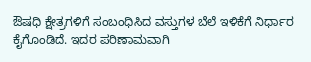ಔಷಧಿ ಕ್ಷೇತ್ರಗಳಿಗೆ ಸಂಬಂಧಿಸಿದ ವಸ್ತುಗಳ ಬೆಲೆ ಇಳಿಕೆಗೆ ನಿರ್ಧಾರ ಕೈಗೊಂಡಿದೆ. ಇದರ ಪರಿಣಾಮವಾಗಿ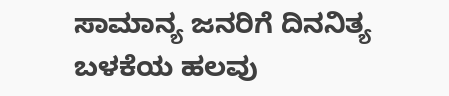ಸಾಮಾನ್ಯ ಜನರಿಗೆ ದಿನನಿತ್ಯ ಬಳಕೆಯ ಹಲವು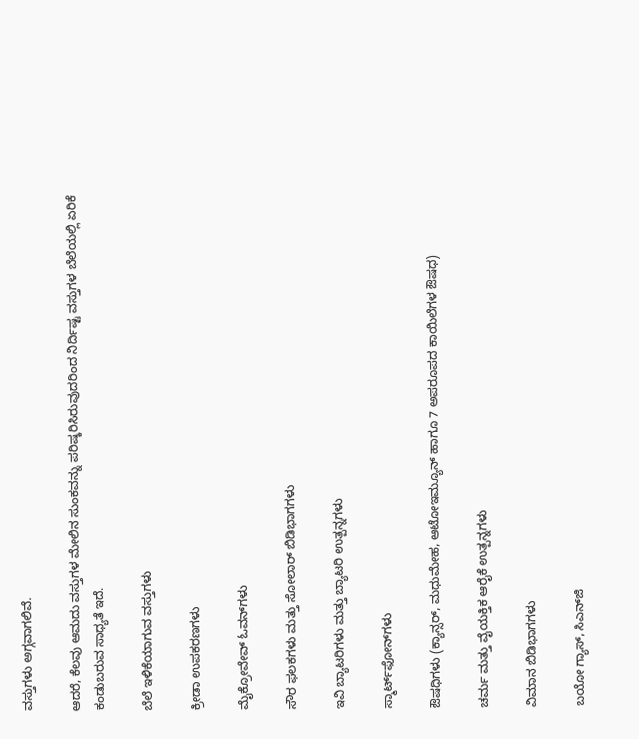ವಸ್ತುಗಳು ಅಗ್ಗವಾಗಲಿವೆ.

ಆದರೆ, ಕೆಲವು ಆಮದು ವಸ್ತುಗಳ ಮೇಲಿನ ಸುಂಕವನ್ನು ಪರಿಷ್ಕರಿಸಿರುವುದರಿಂದ ನಿರ್ದಿಷ್ಟ ವಸ್ತುಗಳ ಬೆಲೆಯಲ್ಲಿ ಏರಿಕೆ ಕಂಡುಬರುವ ಸಾಧ್ಯತೆ ಇದೆ.

ಬೆಲೆ ಇಳಿಕೆಯಾಗುವ ವಸ್ತುಗಳು

ಕ್ರೀಡಾ ಉಪಕರಣಗಳು

ಮೈಕ್ರೋವೇವ್ ಓವನ್‌ಗಳು

ಸೌರ ಫಲಕಗಳು ಮತ್ತು ಸೋಲಾರ್ ಬಿಡಿಭಾಗಗಳು

ಇವಿ ಬ್ಯಾಟರಿಗಳು ಮತ್ತು ಬ್ಯಾಟರಿ ಉತ್ಪನ್ನಗಳು

ಸ್ಮಾರ್ಟ್‌ಫೋನ್‌ಗಳು

ಔಷಧಿಗಳು (ಕ್ಯಾನ್ಸರ್, ಮಧುಮೇಹ, ಆಟೋಇಮ್ಯೂನ್ ಹಾಗೂ 7 ಅಪರೂಪದ ಕಾಯಿಲೆಗಳ ಔಷಧ)

ಚರ್ಮ ಮತ್ತು ವೈಯಕ್ತಿಕ ಆರೈಕೆ ಉತ್ಪನ್ನಗಳು

ವಿಮಾನ ಬಿಡಿಭಾಗಗಳು

ಬಯೋ ಗ್ಯಾಸ್, ಸಿಎನ್‌ಜಿ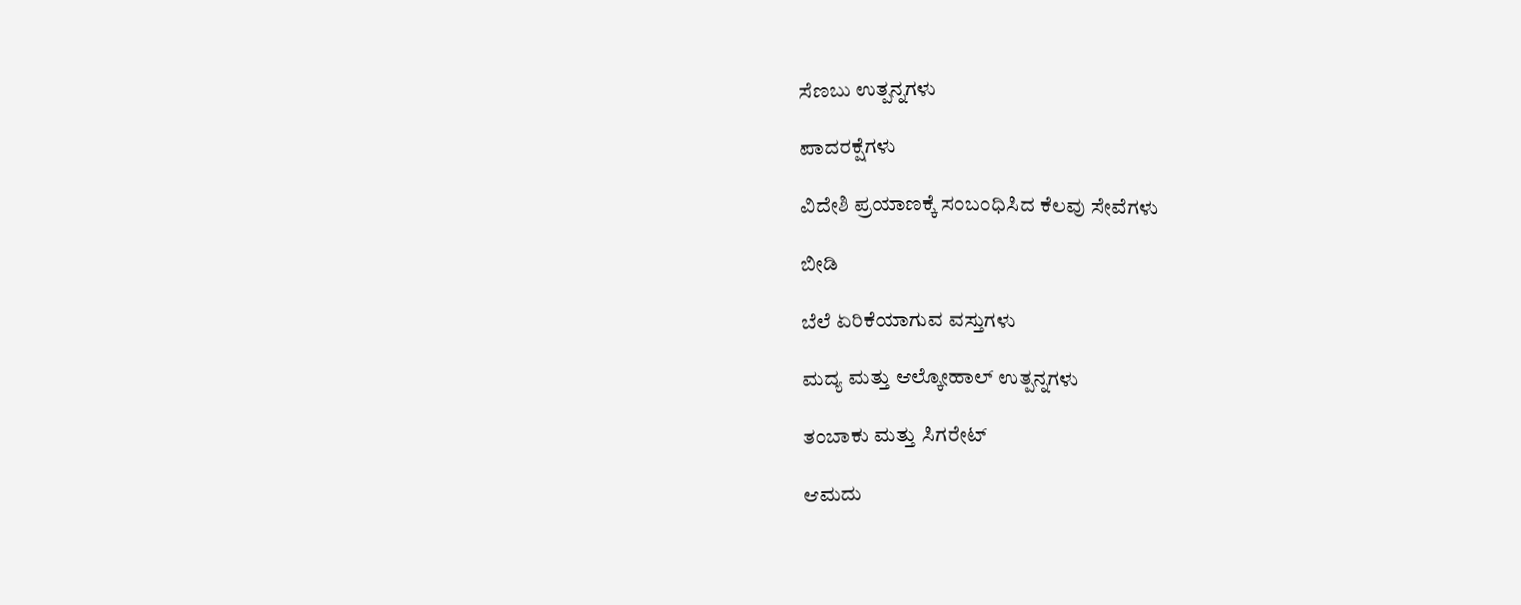ಸೆಣಬು ಉತ್ಪನ್ನಗಳು

ಪಾದರಕ್ಷೆಗಳು

ವಿದೇಶಿ ಪ್ರಯಾಣಕ್ಕೆ ಸಂಬಂಧಿಸಿದ ಕೆಲವು ಸೇವೆಗಳು

ಬೀಡಿ

ಬೆಲೆ ಏರಿಕೆಯಾಗುವ ವಸ್ತುಗಳು

ಮದ್ಯ ಮತ್ತು ಆಲ್ಕೋಹಾಲ್ ಉತ್ಪನ್ನಗಳು

ತಂಬಾಕು ಮತ್ತು ಸಿಗರೇಟ್

ಆಮದು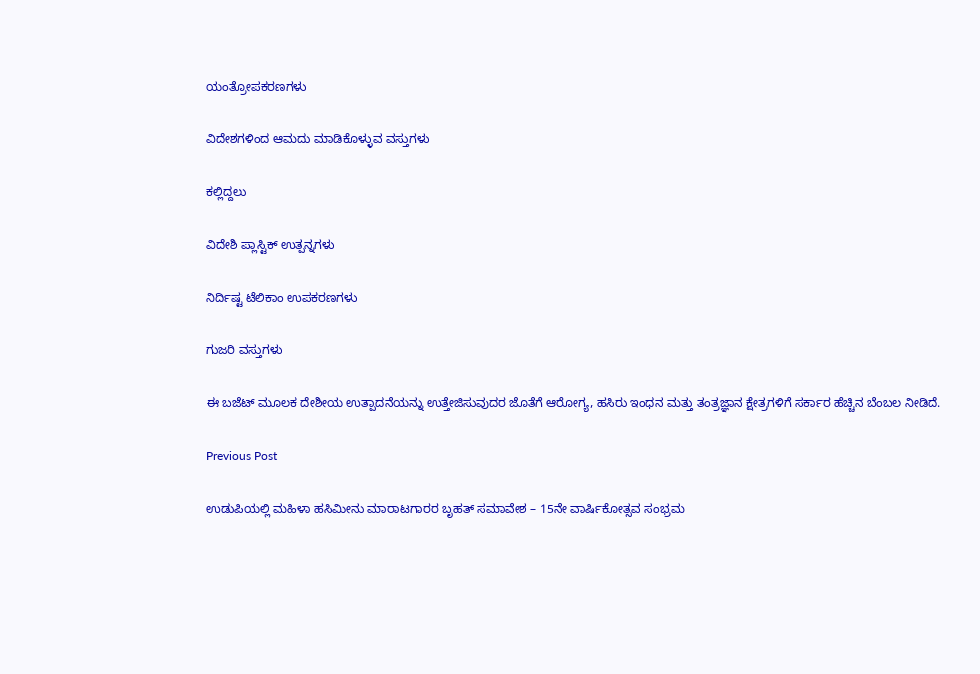ಯಂತ್ರೋಪಕರಣಗಳು

ವಿದೇಶಗಳಿಂದ ಆಮದು ಮಾಡಿಕೊಳ್ಳುವ ವಸ್ತುಗಳು

ಕಲ್ಲಿದ್ದಲು

ವಿದೇಶಿ ಪ್ಲಾಸ್ಟಿಕ್ ಉತ್ಪನ್ನಗಳು

ನಿರ್ದಿಷ್ಟ ಟೆಲಿಕಾಂ ಉಪಕರಣಗಳು

ಗುಜರಿ ವಸ್ತುಗಳು

ಈ ಬಜೆಟ್ ಮೂಲಕ ದೇಶೀಯ ಉತ್ಪಾದನೆಯನ್ನು ಉತ್ತೇಜಿಸುವುದರ ಜೊತೆಗೆ ಆರೋಗ್ಯ, ಹಸಿರು ಇಂಧನ ಮತ್ತು ತಂತ್ರಜ್ಞಾನ ಕ್ಷೇತ್ರಗಳಿಗೆ ಸರ್ಕಾರ ಹೆಚ್ಚಿನ ಬೆಂಬಲ ನೀಡಿದೆ.

Previous Post

ಉಡುಪಿಯಲ್ಲಿ ಮಹಿಳಾ ಹಸಿಮೀನು ಮಾರಾಟಗಾರರ ಬೃಹತ್ ಸಮಾವೇಶ – 15ನೇ ವಾರ್ಷಿಕೋತ್ಸವ ಸಂಭ್ರಮ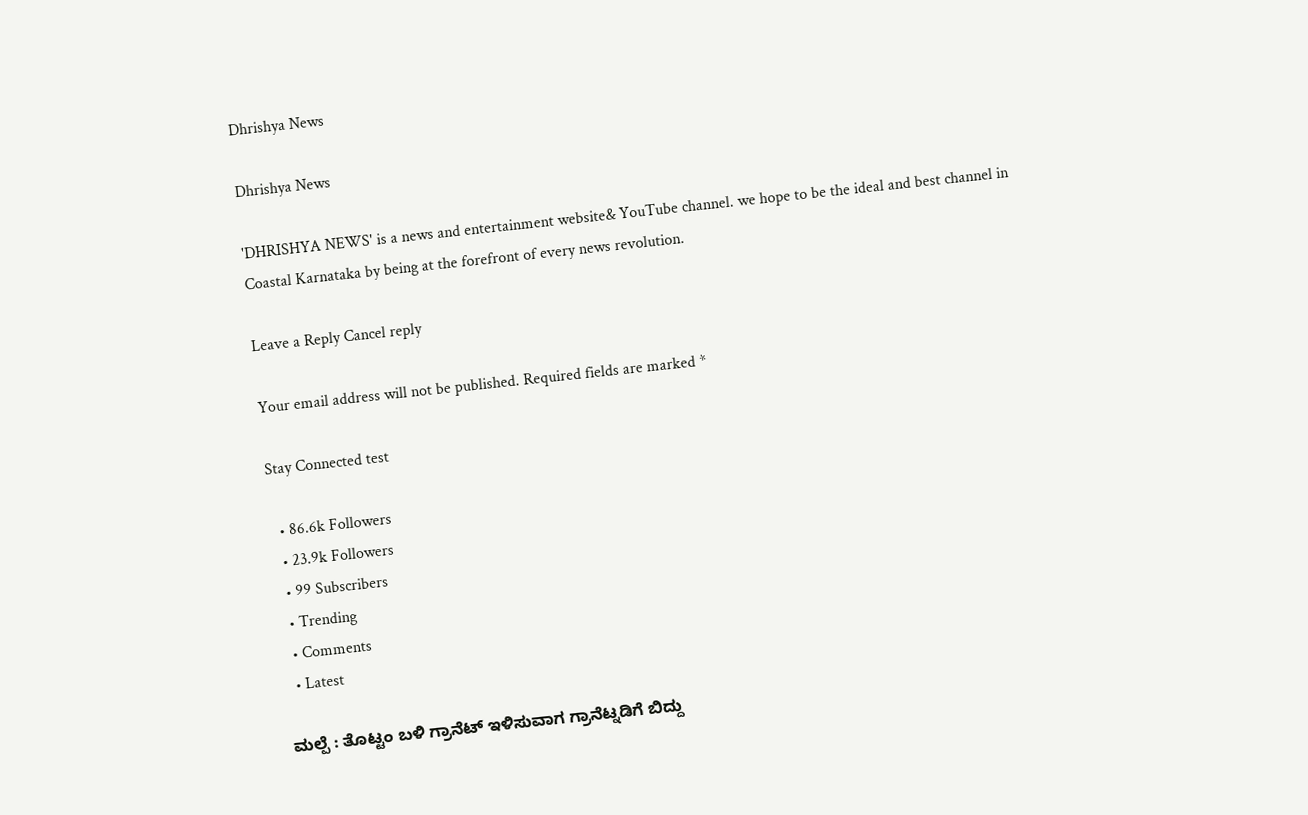Dhrishya News

Dhrishya News

'DHRISHYA NEWS' is a news and entertainment website& YouTube channel. we hope to be the ideal and best channel in Coastal Karnataka by being at the forefront of every news revolution.

Leave a Reply Cancel reply

Your email address will not be published. Required fields are marked *

Stay Connected test

  • 86.6k Followers
  • 23.9k Followers
  • 99 Subscribers
  • Trending
  • Comments
  • Latest

ಮಲ್ಪೆ : ತೊಟ್ಟಂ ಬಳಿ ಗ್ರಾನೆಟ್ ಇಳಿಸುವಾಗ ಗ್ರಾನೆಟ್ನಡಿಗೆ ಬಿದ್ದು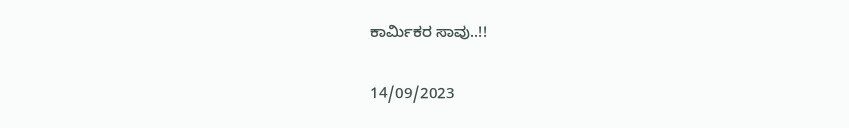ಕಾರ್ಮಿಕರ ಸಾವು..!!

14/09/2023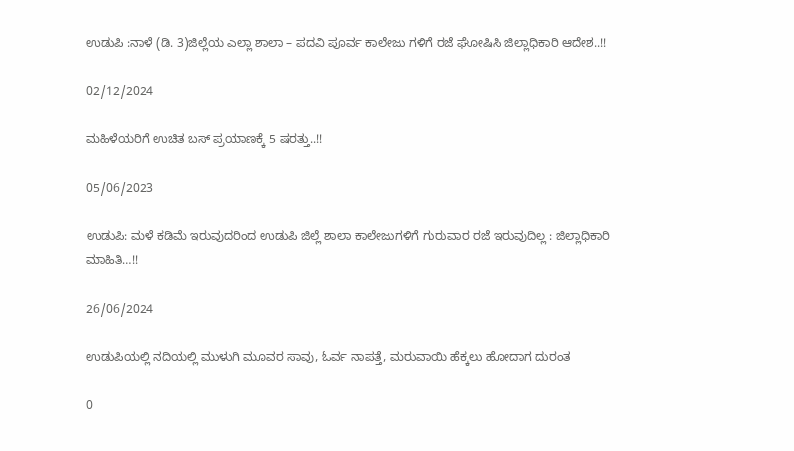ಉಡುಪಿ :ನಾಳೆ (ಡಿ. 3)ಜಿಲ್ಲೆಯ ಎಲ್ಲಾ ಶಾಲಾ – ಪದವಿ ಪೂರ್ವ ಕಾಲೇಜು ಗಳಿಗೆ ರಜೆ ಘೋಷಿಸಿ ಜಿಲ್ಲಾಧಿಕಾರಿ ಆದೇಶ..!!

02/12/2024

ಮಹಿಳೆಯರಿಗೆ ಉಚಿತ ಬಸ್ ಪ್ರಯಾಣಕ್ಕೆ 5 ಷರತ್ತು..!!

05/06/2023

ಉಡುಪಿ: ಮಳೆ ಕಡಿಮೆ ಇರುವುದರಿಂದ ಉಡುಪಿ ಜಿಲ್ಲೆ ಶಾಲಾ ಕಾಲೇಜುಗಳಿಗೆ ಗುರುವಾರ ರಜೆ ಇರುವುದಿಲ್ಲ : ಜಿಲ್ಲಾಧಿಕಾರಿ ಮಾಹಿತಿ…!!

26/06/2024

ಉಡುಪಿಯಲ್ಲಿ ನದಿಯಲ್ಲಿ ಮುಳುಗಿ ಮೂವರ ಸಾವು, ಓರ್ವ ನಾಪತ್ತೆ, ಮರುವಾಯಿ ಹೆಕ್ಕಲು ಹೋದಾಗ ದುರಂತ

0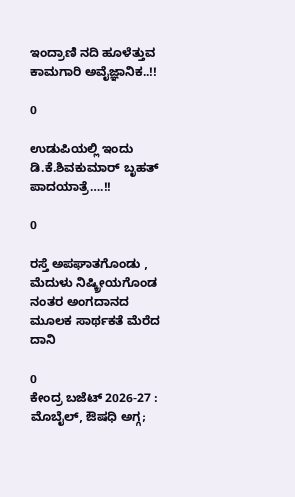ಇಂದ್ರಾಣಿ ನದಿ ಹೂಳೆತ್ತುವ ಕಾಮಗಾರಿ ಅವೈಜ್ಞಾನಿಕ..!!

0

ಉಡುಪಿಯಲ್ಲಿ ಇಂದು ಡಿ.ಕೆ.ಶಿವಕುಮಾರ್‌ ಬೃಹತ್ ಪಾದಯಾತ್ರೆ….!!

0

ರಸ್ತೆ ಅಪಘಾತಗೊಂಡು , ಮೆದುಳು ನಿಷ್ಕ್ರೀಯಗೊಂಡ ನಂತರ ಅಂಗದಾನದ ಮೂಲಕ ಸಾರ್ಥಕತೆ ಮೆರೆದ ದಾನಿ

0
ಕೇಂದ್ರ ಬಜೆಟ್ 2026-27 : ಮೊಬೈಲ್, ಔಷಧಿ ಅಗ್ಗ;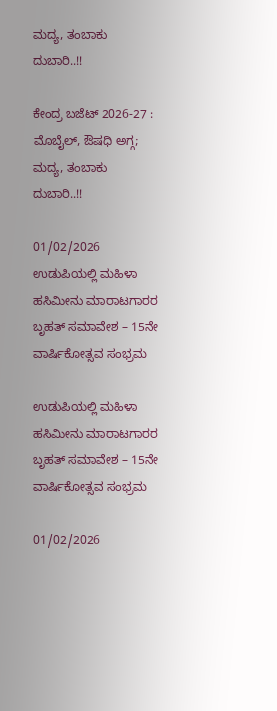ಮದ್ಯ, ತಂಬಾಕು ದುಬಾರಿ..!!

ಕೇಂದ್ರ ಬಜೆಟ್ 2026-27 : ಮೊಬೈಲ್, ಔಷಧಿ ಅಗ್ಗ; ಮದ್ಯ, ತಂಬಾಕು ದುಬಾರಿ..!!

01/02/2026
ಉಡುಪಿಯಲ್ಲಿ ಮಹಿಳಾ ಹಸಿಮೀನು ಮಾರಾಟಗಾರರ ಬೃಹತ್ ಸಮಾವೇಶ – 15ನೇ ವಾರ್ಷಿಕೋತ್ಸವ ಸಂಭ್ರಮ

ಉಡುಪಿಯಲ್ಲಿ ಮಹಿಳಾ ಹಸಿಮೀನು ಮಾರಾಟಗಾರರ ಬೃಹತ್ ಸಮಾವೇಶ – 15ನೇ ವಾರ್ಷಿಕೋತ್ಸವ ಸಂಭ್ರಮ

01/02/2026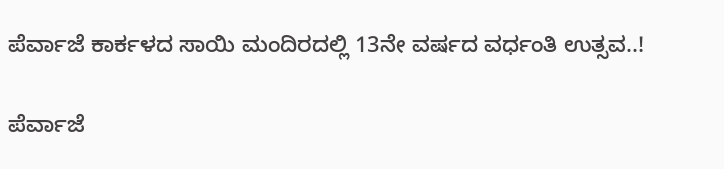ಪೆರ್ವಾಜೆ ಕಾರ್ಕಳದ ಸಾಯಿ ಮಂದಿರದಲ್ಲಿ 13ನೇ ವರ್ಷದ ವರ್ಧಂತಿ ಉತ್ಸವ..!

ಪೆರ್ವಾಜೆ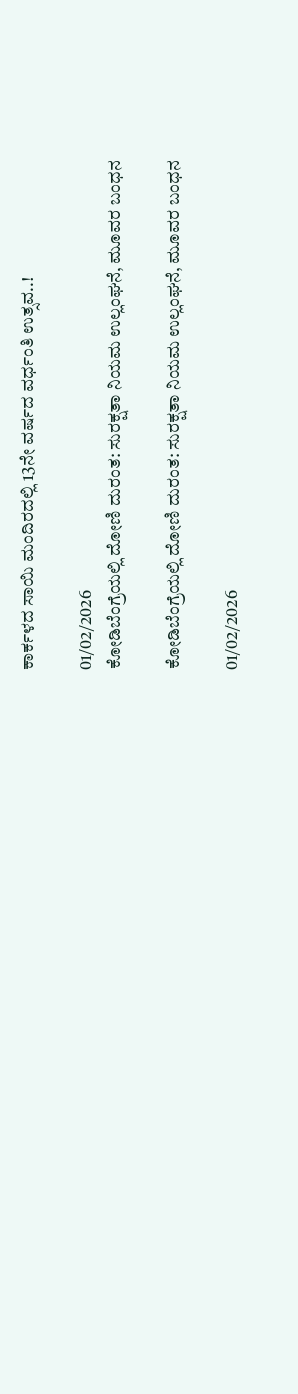ಕಾರ್ಕಳದ ಸಾಯಿ ಮಂದಿರದಲ್ಲಿ 13ನೇ ವರ್ಷದ ವರ್ಧಂತಿ ಉತ್ಸವ..!

01/02/2026
ಕೋಡಿಬೆಂಗ್ರೆಯಲ್ಲಿ ದೋಣಿ ದುರಂತ: ಸುರಕ್ಷತಾ ನಿಯಮ ಉಲ್ಲಂಘನೆ, ಮೂವರ ಬಂಧನ

ಕೋಡಿಬೆಂಗ್ರೆಯಲ್ಲಿ ದೋಣಿ ದುರಂತ: ಸುರಕ್ಷತಾ ನಿಯಮ ಉಲ್ಲಂಘನೆ, ಮೂವರ ಬಂಧನ

01/02/2026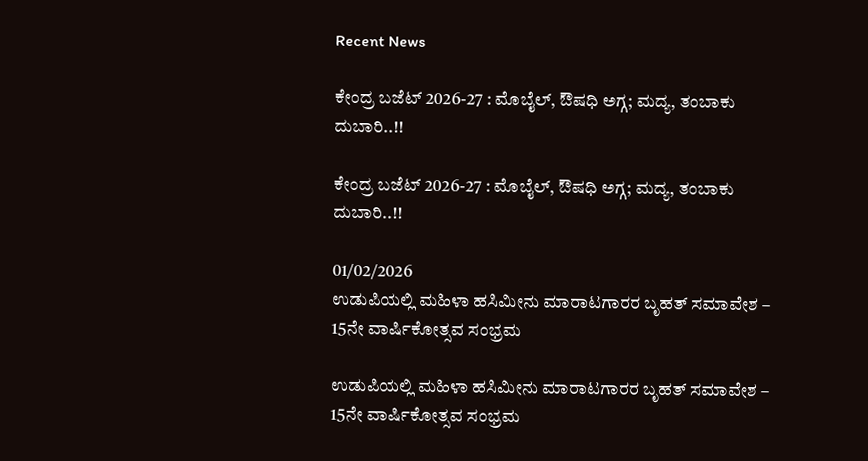Recent News

ಕೇಂದ್ರ ಬಜೆಟ್ 2026-27 : ಮೊಬೈಲ್, ಔಷಧಿ ಅಗ್ಗ; ಮದ್ಯ, ತಂಬಾಕು ದುಬಾರಿ..!!

ಕೇಂದ್ರ ಬಜೆಟ್ 2026-27 : ಮೊಬೈಲ್, ಔಷಧಿ ಅಗ್ಗ; ಮದ್ಯ, ತಂಬಾಕು ದುಬಾರಿ..!!

01/02/2026
ಉಡುಪಿಯಲ್ಲಿ ಮಹಿಳಾ ಹಸಿಮೀನು ಮಾರಾಟಗಾರರ ಬೃಹತ್ ಸಮಾವೇಶ – 15ನೇ ವಾರ್ಷಿಕೋತ್ಸವ ಸಂಭ್ರಮ

ಉಡುಪಿಯಲ್ಲಿ ಮಹಿಳಾ ಹಸಿಮೀನು ಮಾರಾಟಗಾರರ ಬೃಹತ್ ಸಮಾವೇಶ – 15ನೇ ವಾರ್ಷಿಕೋತ್ಸವ ಸಂಭ್ರಮ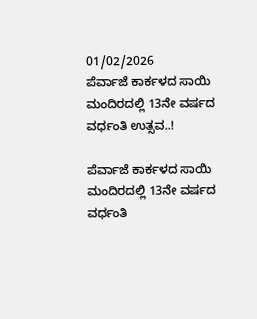01/02/2026
ಪೆರ್ವಾಜೆ ಕಾರ್ಕಳದ ಸಾಯಿ ಮಂದಿರದಲ್ಲಿ 13ನೇ ವರ್ಷದ ವರ್ಧಂತಿ ಉತ್ಸವ..!

ಪೆರ್ವಾಜೆ ಕಾರ್ಕಳದ ಸಾಯಿ ಮಂದಿರದಲ್ಲಿ 13ನೇ ವರ್ಷದ ವರ್ಧಂತಿ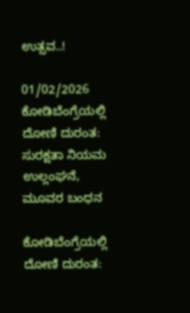ಉತ್ಸವ..!

01/02/2026
ಕೋಡಿಬೆಂಗ್ರೆಯಲ್ಲಿ ದೋಣಿ ದುರಂತ: ಸುರಕ್ಷತಾ ನಿಯಮ ಉಲ್ಲಂಘನೆ, ಮೂವರ ಬಂಧನ

ಕೋಡಿಬೆಂಗ್ರೆಯಲ್ಲಿ ದೋಣಿ ದುರಂತ: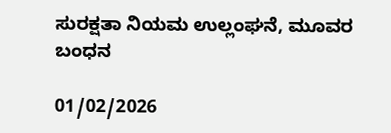ಸುರಕ್ಷತಾ ನಿಯಮ ಉಲ್ಲಂಘನೆ, ಮೂವರ ಬಂಧನ

01/02/2026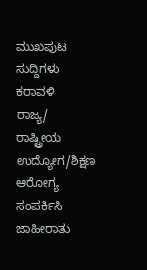ಮುಖಪುಟ
ಸುದ್ದಿಗಳು
ಕರಾವಳಿ
ರಾಜ್ಯ/ ರಾಷ್ಟ್ರೀಯ
ಉದ್ಯೋಗ/ಶಿಕ್ಷಣ
ಆರೋಗ್ಯ
ಸಂಪರ್ಕಿಸಿ
ಜಾಹೀರಾತು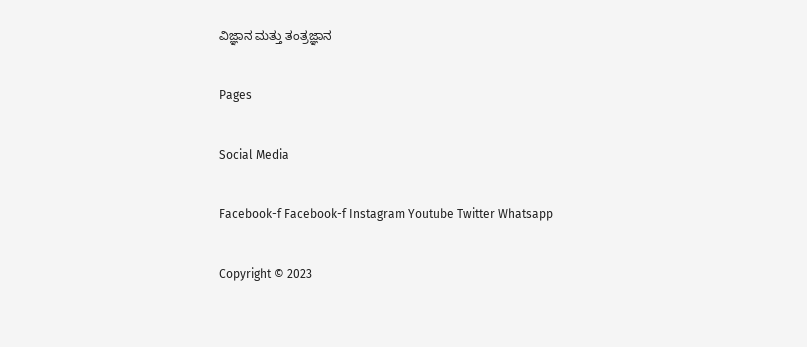ವಿಜ್ಞಾನ ಮತ್ತು ತಂತ್ರಜ್ಞಾನ

Pages

Social Media

Facebook-f Facebook-f Instagram Youtube Twitter Whatsapp

Copyright © 2023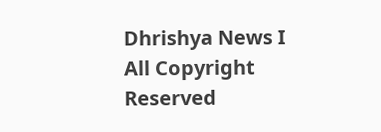Dhrishya News I All Copyright Reserved